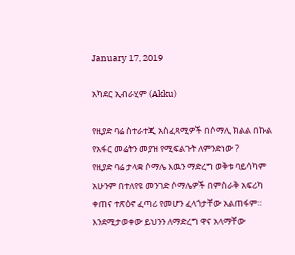January 17, 2019

አካደር ኢብራሂም (Akku)

የዚያድ ባሬ ስተራተጂ አስፈጻሚዎች በሶማሊ ክልል በኩል የአፋር መሬትን መያዝ የሚፍልጉት ለምንድነው ?
የዚያድ ባሬ ታላቋ ሶማሌ እዉን ማድረግ ወቅቱ ባይሳካም አሁንም በተለየዩ መንገድ ሶማሌዎች በምስራቅ አፍሪካ ቀጠና ተጽዕኖ ፈጣሪ የመሆን ፈላጎታቸው አልጠፋም።
እንደሚታወቀው ይህንን ለማድረግ ዋና አላማቸው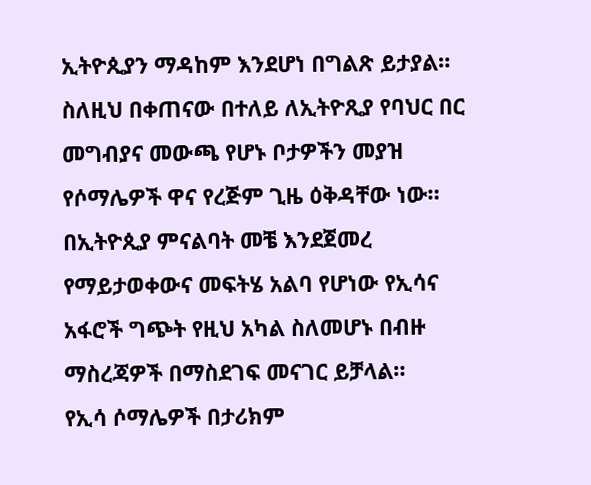ኢትዮጲያን ማዳከም እንደሆነ በግልጽ ይታያል።
ስለዚህ በቀጠናው በተለይ ለኢትዮጺያ የባህር በር መግብያና መውጫ የሆኑ ቦታዎችን መያዝ የሶማሌዎች ዋና የረጅም ጊዜ ዕቅዳቸው ነው።
በኢትዮጲያ ምናልባት መቼ እንደጀመረ የማይታወቀውና መፍትሄ አልባ የሆነው የኢሳና አፋሮች ግጭት የዚህ አካል ስለመሆኑ በብዙ ማስረጃዎች በማስደገፍ መናገር ይቻላል።
የኢሳ ሶማሌዎች በታሪክም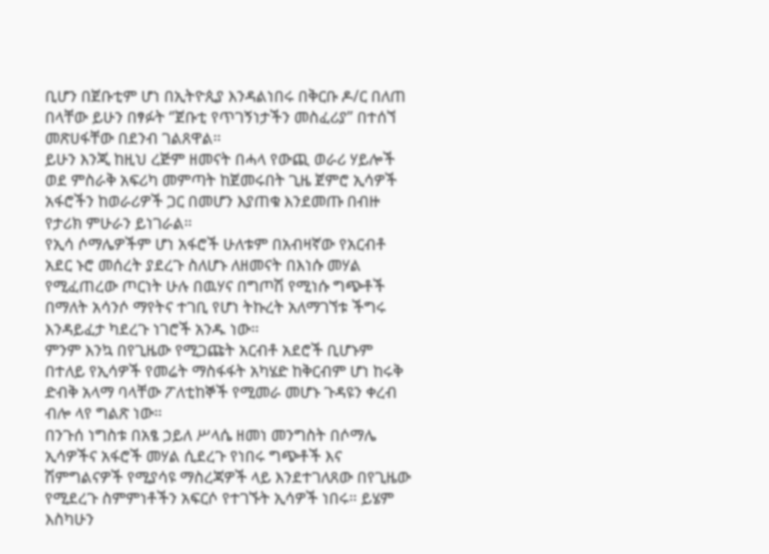ቢሆን በጀቡቲም ሆነ በኢትዮጲያ እንዳልነበሩ በቅርቡ ዶ/ር በለጠ በላቸው ይሁን በፃፉት ‘’ጀቡቲ የጥገኝነታችን መስፈሪያ’’ በተሰኘ መጽሀፋቸው በደንብ ገልጸዋል።
ይሁን እንጂ ከዚህ ረጅም ዘመናት በሓላ የውጪ ወራሪ ሃይሎች ወደ ምስራቅ አፍሪካ መምጣት ከጀመሩበት ጊዜ ጀምሮ ኢሳዎች አፋሮችን ከወራሪዎች ጋር በመሆን እያጠቁ እንደመጡ በብዙ የታሪክ ምሁራን ይነገራል።
የኢሳ ሶማሌዎችም ሆነ አፋሮች ሁለቱም በአብዛኛው የአርብቶ አደር ኑሮ መሰረት ያደረጉ ስለሆኑ ለዘመናት በእነሱ መሃል የሚፈጠረው ጦርነት ሁሉ በዉሃና በግጦሽ የሚነሱ ግጭቶች በማለት አሳንሶ ማየትና ተገቢ የሆነ ትኩረት አለማገኘቱ ችግሩ እንዳይፈታ ካደረጉ ነገሮች አንዱ ነው።
ምንም እንኳ በየጊዜው የሚጋጩት አርብቶ አደሮች ቢሆኑም በተለይ የኢሳዎች የመሬት ማስፋፋት አካሄድ ከቅርብም ሆነ ከሩቅ ድብቅ አላማ ባላቸው ፖለቲከኞች የሚመራ መሆኑ ጉዳዩን ቀረብ ብሎ ላየ ግልጽ ነው።
በንጉሰ ነግስቱ በአፄ ኃይለ ሥላሴ ዘመነ መንግስት በሶማሌ ኢሳዎችና አፋሮች መሃል ሲደረጉ የነበሩ ግጭቶች እና ሽምግልናዎች የሚያሳዩ ማስረጃዎች ላይ እንደተገለጸው በየጊዜው የሚደረጉ ስምምነቶችን አፍርሶ የተገኙት ኢሳዎች ነበሩ። ይሄም እስካሁን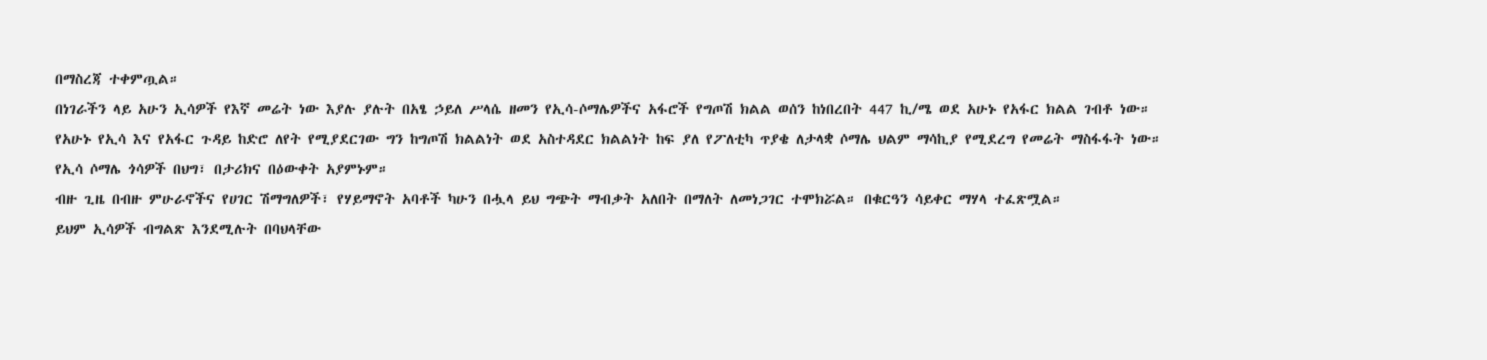በማስረጃ ተቀምጧል።
በነገራችን ላይ አሁን ኢሳዎች የእኛ መሬት ነው እያሉ ያሉት በአፄ ኃይለ ሥላሴ ዘመን የኢሳ-ሶማሌዎችና አፋሮች የግጦሽ ክልል ወሰን ከነበረበት 447 ኪ/ሜ ወደ አሁኑ የአፋር ክልል ገብቶ ነው።
የአሁኑ የኢሳ እና የአፋር ጉዳይ ከድሮ ለየት የሚያደርገው ግን ከግጦሽ ክልልነት ወደ አስተዳደር ክልልነት ከፍ ያለ የፖለቲካ ጥያቄ ለታላቋ ሶማሌ ህልም ማሳኪያ የሚደረግ የመሬት ማስፋፋት ነው።
የኢሳ ሶማሌ ጎሳዎች በህግ፣ በታሪክና በዕውቀት አያምኑም።
ብዙ ጊዜ በብዙ ምሁራኖችና የሀገር ሽማግለዎች፣ የሃይማኖት አባቶች ካሁን በሗላ ይህ ግጭት ማብቃት አለበት በማለት ለመነጋገር ተሞክሯል። በቁርዓን ሳይቀር ማሃላ ተፈጽሟል።
ይህም ኢሳዎች ብግልጽ እንደሚሉት በባህላቸው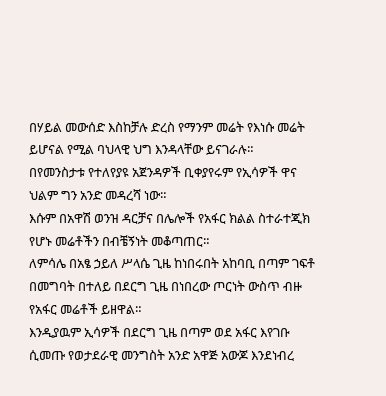በሃይል መውሰድ እስከቻሉ ድረስ የማንም መሬት የእነሱ መሬት ይሆናል የሚል ባህላዊ ህግ እንዳላቸው ይናገራሉ።
በየመንስታቱ የተለየያዩ አጀንዳዎች ቢቀያየሩም የኢሳዎች ዋና ህልም ግን አንድ መዳረሻ ነው።
እሱም በአዋሽ ወንዝ ዳርቻና በሌሎች የአፋር ክልል ስተራተጂክ የሆኑ መሬቶችን በብቼኝነት መቆጣጠር።
ለምሳሌ በአፄ ኃይለ ሥላሴ ጊዜ ከነበሩበት አከባቢ በጣም ገፍቶ በመግባት በተለይ በደርግ ጊዜ በነበረው ጦርነት ውስጥ ብዙ የአፋር መሬቶች ይዘዋል።
እንዲያዉም ኢሳዎች በደርግ ጊዜ በጣም ወደ አፋር እየገቡ ሲመጡ የወታደራዊ መንግስት አንድ አዋጅ አውጆ እንደነብረ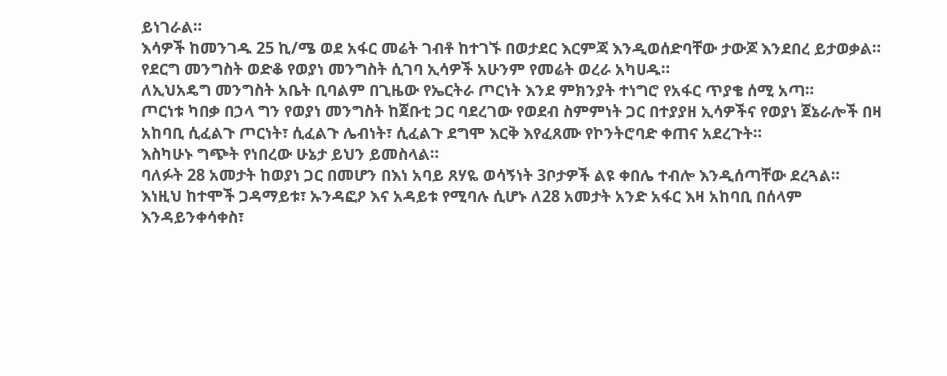ይነገራል።
እሳዎች ከመንገዱ 25 ኪ/ሜ ወደ አፋር መሬት ገብቶ ከተገኙ በወታደር እርምጃ እንዲወሰድባቸው ታውጆ እንደበረ ይታወቃል።
የደርግ መንግስት ወድቆ የወያነ መንግስት ሲገባ ኢሳዎች አሁንም የመሬት ወረራ አካሀዱ።
ለኢህአዴግ መንግስት አቤት ቢባልም በጊዜው የኤርትራ ጦርነት እንደ ምክንያት ተነግሮ የአፋር ጥያቄ ሰሚ አጣ።
ጦርነቱ ካበቃ በኃላ ግን የወያነ መንግስት ከጀቡቲ ጋር ባደረገው የወደብ ስምምነት ጋር በተያያዘ ኢሳዎችና የወያነ ጀኔራሎች በዛ አከባቢ ሲፈልጉ ጦርነት፣ ሲፈልጉ ሌብነት፣ ሲፈልጉ ደግሞ እርቅ እየፈጸሙ የኮንትሮባድ ቀጠና አደረጉት።
እስካሁኑ ግጭት የነበረው ሁኔታ ይህን ይመስላል።
ባለፉት 28 አመታት ከወያነ ጋር በመሆን በእነ አባይ ጸሃዬ ወሳኝነት 3ቦታዎች ልዩ ቀበሌ ተብሎ እንዲሰጣቸው ደረጓል።
እነዚህ ከተሞች ጋዳማይቱ፣ ኡንዳፎዖ እና አዳይቱ የሚባሉ ሲሆኑ ለ28 አመታት አንድ አፋር እዛ አከባቢ በሰላም እንዳይንቀሳቀስ፣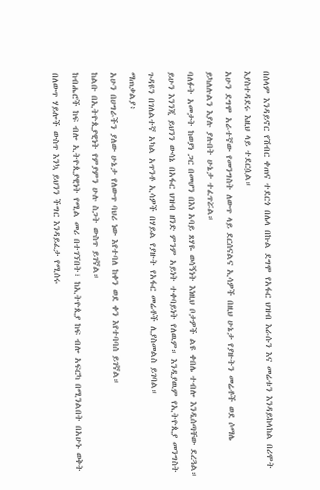በሰላም እንዳይኖር የሽብር ቀጠና ተደርጎ በሌላ በኩል ደግሞ የአፋር ህዝብ እራሱን እና መሬቱን እንዳይከላከል በሪሞት እያስተዳደሩ እዚህ ላይ ተደርሷል።
አሁን ደግሞ አራተኛው የመንግስት ለውጥ ላይ ደርሰናልና ኢሳዎች በዚህ ሁኔታ የያዙትን መሬቶች ወደ ሶማሌ ይካለሉልን እያሉ ያሉበት ሁኔታ ተፈጥሯል።
ባለፉት አመታት ከወያነ ጋር በመሆን በእነ አባይ ጸሃዬ ወሳኝነት እነዚህ ቦታዎች ልዩ ቀበሌ ተብሎ እንዲሰጣቸው ደረጓል።
ይሁን እንንጂ ይህንን ውሳኔ በአፋር ህዝብ ዘንድ ምንም አይነት ተቀባይነት የለዉም። እንዲያዉም የኢትዮጲያ መንግስት ጉዳዩን በገለልተኛ አካል አጥንቶ ኢሳዎች በሃይል የያዙት የአፋር መሬቶች ሊያስመልስ ይገባል።
ማጠቃልያ፥
አሁን በሀግራችን ያለው ሁኔታ የለውጥ ባህሪ ነው እየተባለ ከቀን ወደ ቀን እየተባባሰ ይገኛል።
ከልቡ በኢትዮጲያዊነት የምያምን ሁሉ ስጋት ውስጥ ይገኛል።
ከብሔሮች ከፍ ብሎ ኢትዮጲያዊነት የሚል መሪ በተገኘበት፣ ከኢትዮጲያ ከፍ ብሎ አፍርካ በሚንልበት በአሁኑ ወቅት በለውጥ ሃይሎች ውስጥ እንኳ ይህንን ችግር እንዳይፈታ የሚሰሩ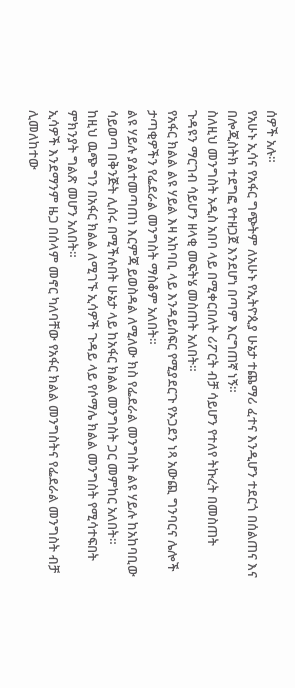ሰዎች አሉ።
የአሁኑ ኢሳና የአፋር ግጭትም ለአሁኑ የኢትዮጲያ ሁኔታ ተጨማሪ ፈተና እንዲሆን ተደርጎ በሰልጠና እና በሎጂስትክ ተደግፎ የተዘጋጀ እንደሆነ በጣም እርግጠኛ ነኝ።
ስለዚህ መንግስት አዲስ አበባ ላይ በሚቀርበለት ሪፖርት ብቻ ሳይሆን የተለየ ትኩረት በመስጠት ጉዳዩን ማርገብ ሳይሆን ዘላቂ መፍትሄ መስጠት አለበት።
የአፋር ክልል ልዩ ሃይል እዛ አከባቢ ላይ እንዳይሰፍር የሚያደርጉ የኦጋደን ነጻ አውጪ ግንባርና ሌሎች ታጣቂዎችን የፌደራል መንግስት ማስቆም አለበት።
ልዩ ሃይሉ ያልተመጣጠነ እርምጃ ይወስዳል ለሚለው ክስ የፌደራል መንግስት ልዩ ሃይሉ ከአከባቢው ሳይወጣ በቅንጅት ሊሰሩ በሚችሉበት ሁኔታ ላይ ከአፋር ክልል መንግስት ጋር መምከር አለበት።
ከዚህ ዉጭ ግን በአፋር ክልል ለሚገኙ ኢሳዎች ጉዳይ ላይ የሶማሌ ክልል መንግስት የሚሳተፍበት ምክንያት ግልጽ መሆን አለበት።
ኢሳዎች እንደማንም ዜጋ በሰላም መኖር ካለባቸው የአፋር ክልል መንግስትና የፌደራል መንግስት ብቻ ሊመለከተው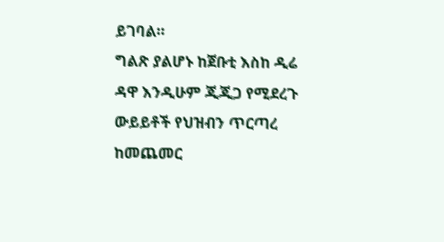ይገባል።
ግልጽ ያልሆኑ ከጀቡቲ እስከ ዲሬ ዳዋ እንዲሁም ጂጂጋ የሚደረጉ ውይይቶች የህዝብን ጥርጣረ ከመጨመር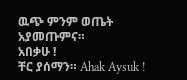ዉጭ ምንም ወጤት አያመጡምና።
አበቃሁ !
ቸር ያሰማን። Ahak Aysuk !